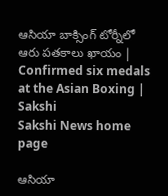ఆసియా బాక్సింగ్ టోర్నీలో ఆరు పతకాలు ఖాయం | Confirmed six medals at the Asian Boxing | Sakshi
Sakshi News home page

ఆసియా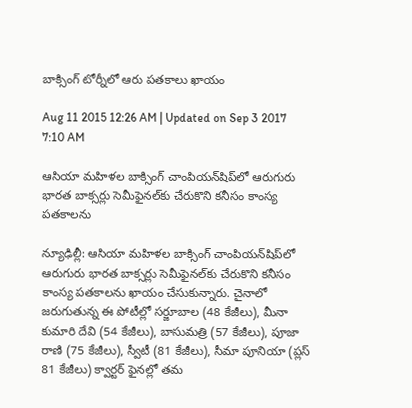బాక్సింగ్ టోర్నీలో ఆరు పతకాలు ఖాయం

Aug 11 2015 12:26 AM | Updated on Sep 3 2017 7:10 AM

ఆసియా మహిళల బాక్సింగ్ చాంపియన్‌షిప్‌లో ఆరుగురు భారత బాక్సర్లు సెమీఫైనల్‌కు చేరుకొని కనీసం కాంస్య పతకాలను

న్యూఢిల్లీ: ఆసియా మహిళల బాక్సింగ్ చాంపియన్‌షిప్‌లో ఆరుగురు భారత బాక్సర్లు సెమీఫైనల్‌కు చేరుకొని కనీసం కాంస్య పతకాలను ఖాయం చేసుకున్నారు. చైనాలో జరుగుతున్న ఈ పోటీల్లో సర్జూబాల (48 కేజీలు), మీనా కుమారి దేవి (54 కేజీలు), బాసుమత్రి (57 కేజీలు), పూజా రాణి (75 కేజీలు), స్వీటీ (81 కేజీలు), సీమా పూనియా (ప్లస్ 81 కేజీలు) క్వార్టర్ ఫైనల్లో తమ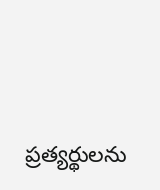ప్రత్యర్థులను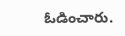ఓడించారు.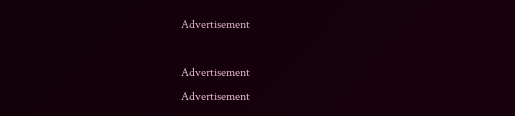Advertisement

Advertisement
Advertisement